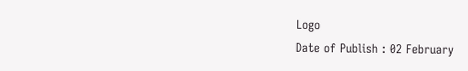Logo
Date of Publish : 02 February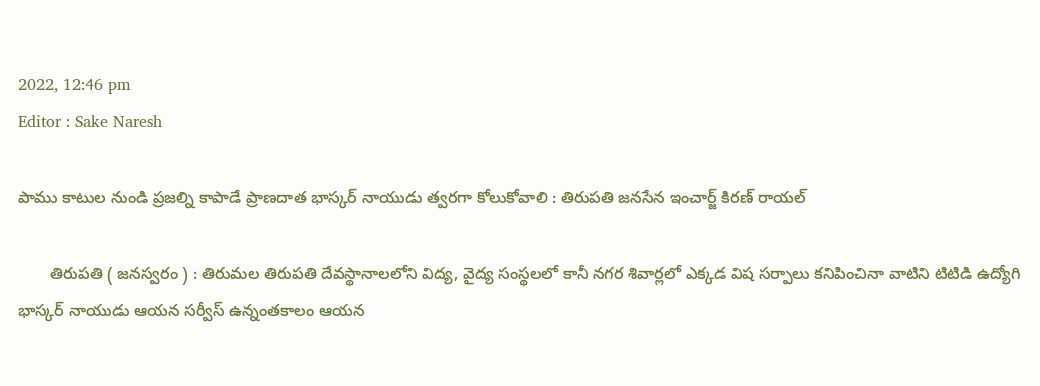2022, 12:46 pm
Editor : Sake Naresh

పాము కాటుల నుండి ప్రజల్ని కాపాడే ప్రాణదాత భాస్కర్ నాయుడు త్వరగా కోలుకోవాలి : తిరుపతి జనసేన ఇంచార్జ్ కిరణ్ రాయల్

       తిరుపతి ( జనస్వరం ) : తిరుమల తిరుపతి దేవస్థానాలలోని విద్య, వైద్య సంస్థలలో కానీ నగర శివార్లలో ఎక్కడ విష సర్పాలు కనిపించినా వాటిని టిటిడి ఉద్యోగి భాస్కర్ నాయుడు ఆయన సర్వీస్ ఉన్నంతకాలం ఆయన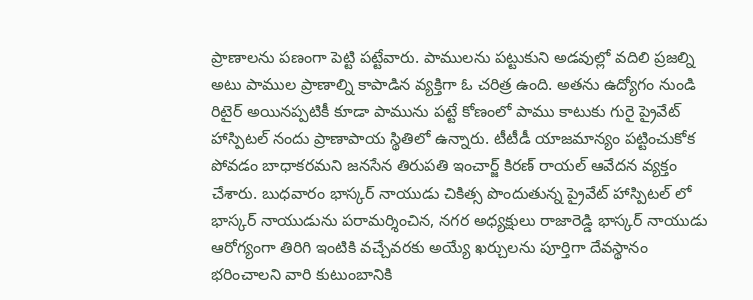ప్రాణాలను పణంగా పెట్టి పట్టేవారు. పాములను పట్టుకుని అడవుల్లో వదిలి ప్రజల్ని అటు పాముల ప్రాణాల్ని కాపాడిన వ్యక్తిగా ఓ చరిత్ర ఉంది. అతను ఉద్యోగం నుండి రిటైర్ అయినప్పటికీ కూడా పామును పట్టే కోణంలో పాము కాటుకు గురై ప్రైవేట్ హాస్పిటల్ నందు ప్రాణాపాయ స్థితిలో ఉన్నారు. టీటీడీ యాజమాన్యం పట్టించుకోక పోవడం బాధాకరమని జనసేన తిరుపతి ఇంచార్జ్ కిరణ్ రాయల్ ఆవేదన వ్యక్తం చేశారు. బుధవారం భాస్కర్ నాయుడు చికిత్స పొందుతున్న ప్రైవేట్ హాస్పిటల్ లో భాస్కర్ నాయుడును పరామర్శించిన, నగర అధ్యక్షులు రాజారెడ్డి భాస్కర్ నాయుడు ఆరోగ్యంగా తిరిగి ఇంటికి వచ్చేవరకు అయ్యే ఖర్చులను పూర్తిగా దేవస్థానం భరించాలని వారి కుటుంబానికి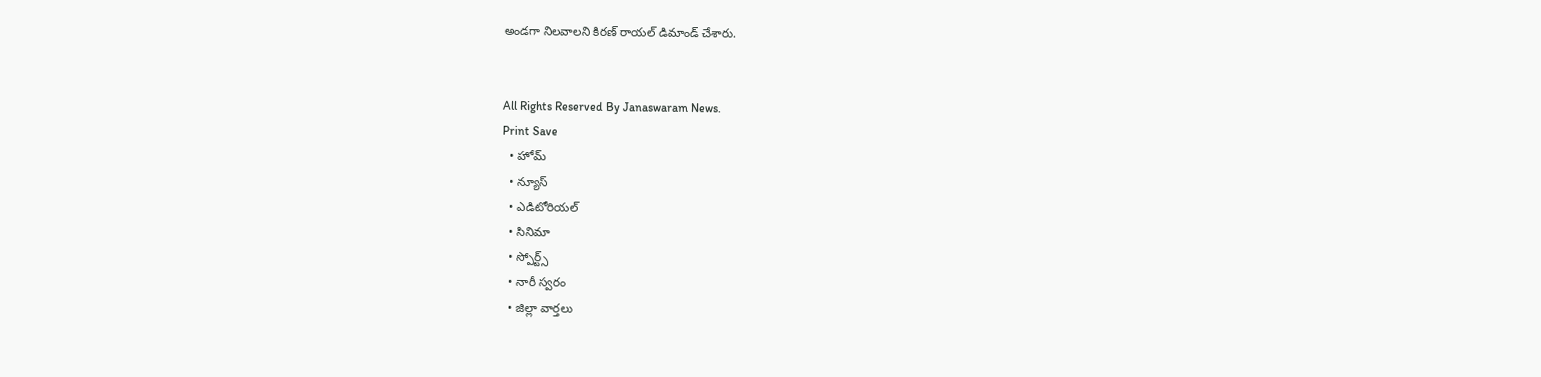అండగా నిలవాలని కిరణ్ రాయల్ డిమాండ్ చేశారు.


All Rights Reserved By Janaswaram News.
Print Save
  • హోమ్
  • న్యూస్
  • ఎడిటోరియల్
  • సినిమా
  • స్పోర్ట్స్
  • నారీ స్వరం
  • జిల్లా వార్తలు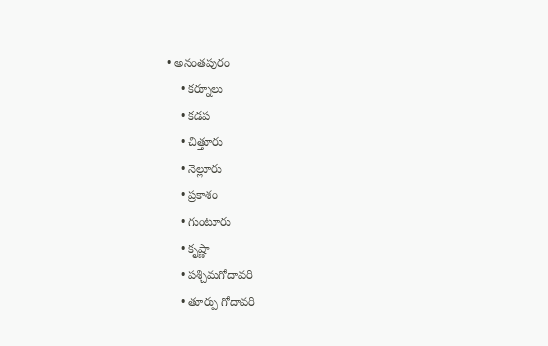• అనంతపురం
    • కర్నూలు
    • కడప
    • చిత్తూరు
    • నెల్లూరు
    • ప్రకాశం
    • గుంటూరు
    • కృష్ణా
    • పశ్చిమగోదావరి
    • తూర్పు గోదావరి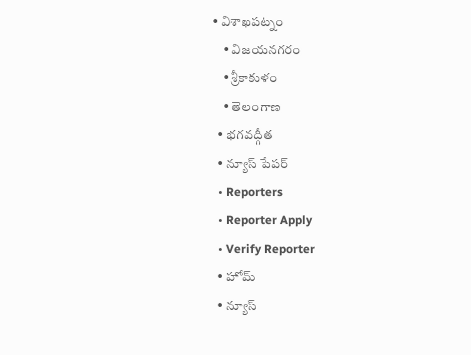• విశాఖపట్నం
    • విజయనగరం
    • శ్రీకాకుళం
    • తెలంగాణ
  • భగవద్గీత
  • న్యూస్ పేపర్
  • Reporters
  • Reporter Apply
  • Verify Reporter
  • హోమ్
  • న్యూస్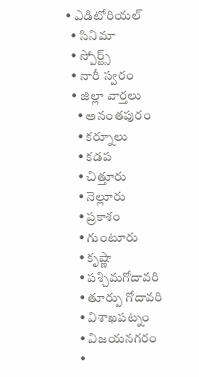• ఎడిటోరియల్
  • సినిమా
  • స్పోర్ట్స్
  • నారీ స్వరం
  • జిల్లా వార్తలు
    • అనంతపురం
    • కర్నూలు
    • కడప
    • చిత్తూరు
    • నెల్లూరు
    • ప్రకాశం
    • గుంటూరు
    • కృష్ణా
    • పశ్చిమగోదావరి
    • తూర్పు గోదావరి
    • విశాఖపట్నం
    • విజయనగరం
    •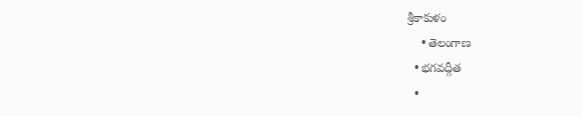శ్రీకాకుళం
    • తెలంగాణ
  • భగవద్గీత
  •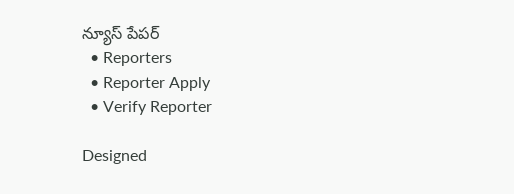న్యూస్ పేపర్
  • Reporters
  • Reporter Apply
  • Verify Reporter

Designed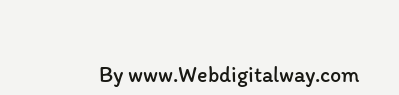By www.Webdigitalway.com